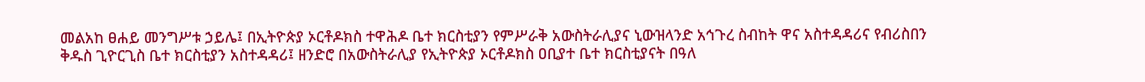መልአከ ፀሐይ መንግሥቱ ኃይሌ፤ በኢትዮጵያ ኦርቶዶክስ ተዋሕዶ ቤተ ክርስቲያን የምሥራቅ አውስትራሊያና ኒውዝላንድ አኅጉረ ስብከት ዋና አስተዳዳሪና የብሪስበን ቅዱስ ጊዮርጊስ ቤተ ክርስቲያን አስተዳዳሪ፤ ዘንድሮ በአውስትራሊያ የኢትዮጵያ ኦርቶዶክስ ዐቢያተ ቤተ ክርስቲያናት በዓለ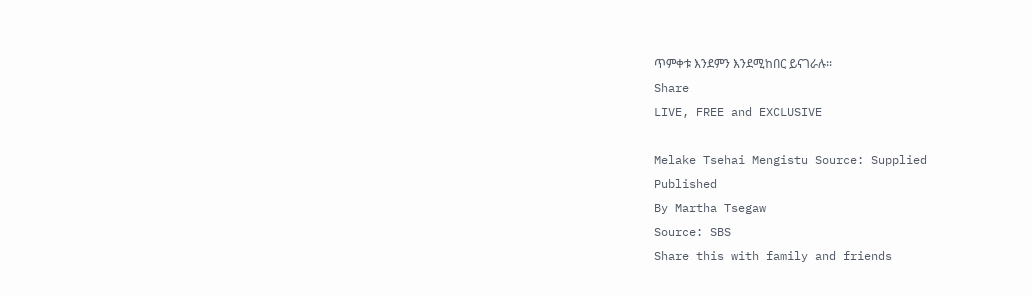ጥምቀቱ እንደምን እንደሚከበር ይናገራሉ፡፡
Share
LIVE, FREE and EXCLUSIVE

Melake Tsehai Mengistu Source: Supplied
Published
By Martha Tsegaw
Source: SBS
Share this with family and friends